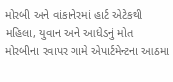મોરબી અને વાંકાનેરમાં હાર્ટ એટેકથી મહિલા, યુવાન અને આધેડનું મોત મોરબીના રવાપર ગામે એપાર્ટમેન્ટના આઠમા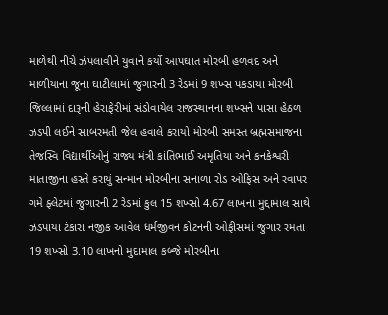માળેથી નીચે ઝંપલાવીને યુવાને કર્યો આપઘાત મોરબી હળવદ અને માળીયાના જૂના ઘાટીલામાં જુગારની 3 રેડમાં 9 શખ્સ પકડાયા મોરબી જિલ્લામાં દારૂની હેરાફેરીમાં સંડોવાયેલ રાજસ્થાનના શખ્સને પાસા હેઠળ ઝડપી લઈને સાબરમતી જેલ હવાલે કરાયો મોરબી સમસ્ત બ્રહ્મસમાજના તેજસ્વિ વિદ્યાર્થીઓનું રાજ્ય મંત્રી કાંતિભાઈ અમૃતિયા અને કનકેશ્વરી માતાજીના હસ્તે કરાયું સન્માન મોરબીના સનાળા રોડ ઓફિસ અને રવાપર ગમે ફ્લેટમાં જુગારની 2 રેડમાં કુલ 15 શખ્સો 4.67 લાખના મુદ્દામાલ સાથે ઝડપાયા ટંકારા નજીક આવેલ ધર્મજીવન કોટનની ઓફીસમાં જુગાર રમતા 19 શખ્સો 3.10 લાખનો મુદામાલ કબ્જે મોરબીના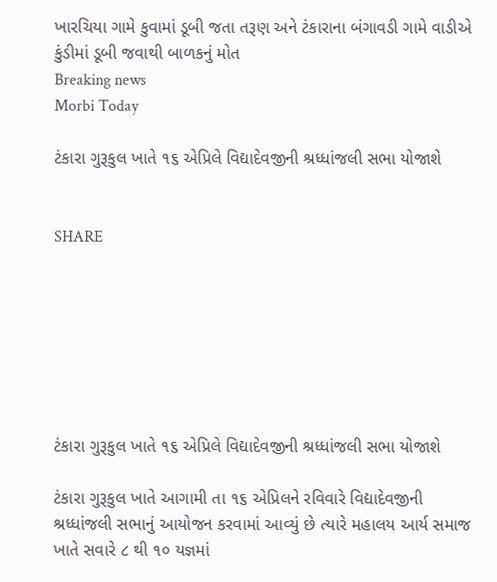ખારચિયા ગામે કુવામાં ડૂબી જતા તરૂણ અને ટંકારાના બંગાવડી ગામે વાડીએ કુંડીમાં ડૂબી જવાથી બાળકનું મોત
Breaking news
Morbi Today

ટંકારા ગુરૂકુલ ખાતે ૧૬ એપ્રિલે વિદ્યાદેવજીની શ્રધ્ધાંજલી સભા યોજાશે


SHARE







ટંકારા ગુરૂકુલ ખાતે ૧૬ એપ્રિલે વિદ્યાદેવજીની શ્રધ્ધાંજલી સભા યોજાશે

ટંકારા ગુરૂકુલ ખાતે આગામી તા ૧૬ એપ્રિલને રવિવારે વિદ્યાદેવજીની શ્રધ્ધાંજલી સભાનું આયોજન કરવામાં આવ્યું છે ત્યારે મહાલય આર્ય સમાજ ખાતે સવારે ૮ થી ૧૦ યજ્ઞમાં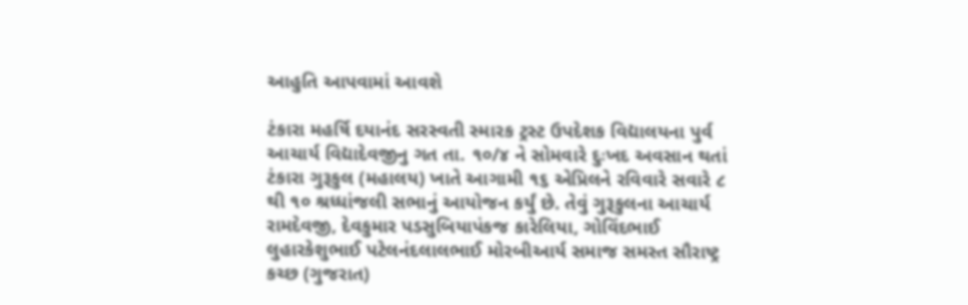આહુતિ આપવામાં આવશે

ટંકારા મહર્ષિ દયાનંદ સરસ્વતી સ્મારક ટ્રસ્ટ ઉપદેશક વિદ્યાલયના પુર્વ આચાર્ય વિદ્યાદેવજીનુ ગત તા. ૧૦/૪ ને સોમવારે દુઃખદ અવસાન થતાં ટંકારા ગુરૂકુલ (મહાલય) ખાતે આગામી ૧૬ એપ્રિલને રવિવારે સવારે ૮ થી ૧૦ શ્રધ્ધાંજલી સભાનું આયોજન કર્યું છે. તેવું ગુરૂકુલના આચાર્ય રામદેવજી, દેવકુમાર પડસુબિયાપંકજ કારેલિયા, ગોવિંદભાઈ લુહારકેશુભાઈ પટેલનંદલાલભાઈ મોરબીઆર્ય સમાજ સમસ્ત સૌરાષ્ટ્ર કચ્છ (ગુજરાત)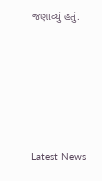જણાવ્યું હતું.






Latest News